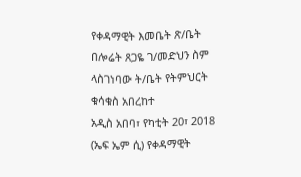የቀዳማዊት እመቤት ጽ/ቤት በሎሬት ጸጋዬ ገ/መድህን ስም ላስገነባው ት/ቤት የትምህርት ቁሳቁስ አበረከተ
አዲስ አበባ፣ የካቲት 20፣ 2018 (ኤፍ ኤም ሲ) የቀዳማዊት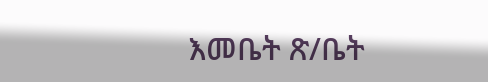እመቤት ጽ/ቤት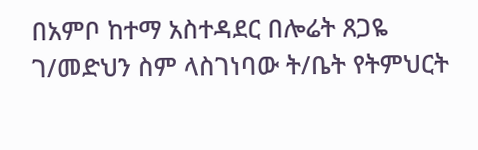በአምቦ ከተማ አስተዳደር በሎሬት ጸጋዬ ገ/መድህን ስም ላስገነባው ት/ቤት የትምህርት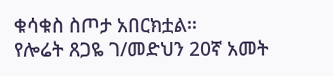ቁሳቁስ ስጦታ አበርክቷል፡፡
የሎሬት ጸጋዬ ገ/መድህን 20ኛ አመት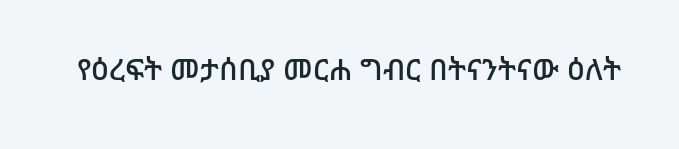የዕረፍት መታሰቢያ መርሐ ግብር በትናንትናው ዕለት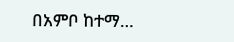በአምቦ ከተማ…